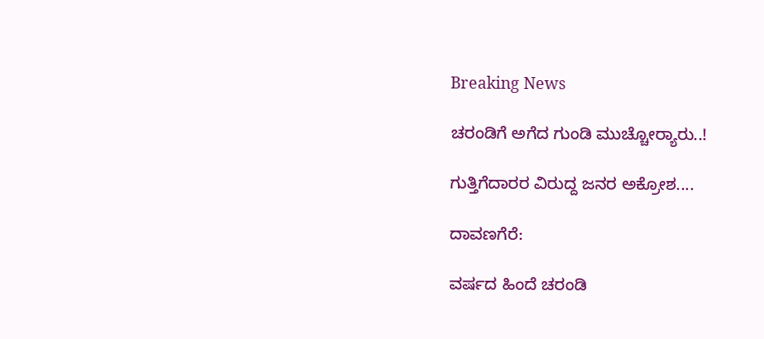Breaking News

ಚರಂಡಿಗೆ ಅಗೆದ ಗುಂಡಿ ಮುಚ್ಚೋರ‌್ಯಾರು..!

ಗುತ್ತಿಗೆದಾರರ ವಿರುದ್ದ ಜನರ ಅಕ್ರೋಶ....

ದಾವಣಗೆರೆ:

ವರ್ಷದ ಹಿಂದೆ ಚರಂಡಿ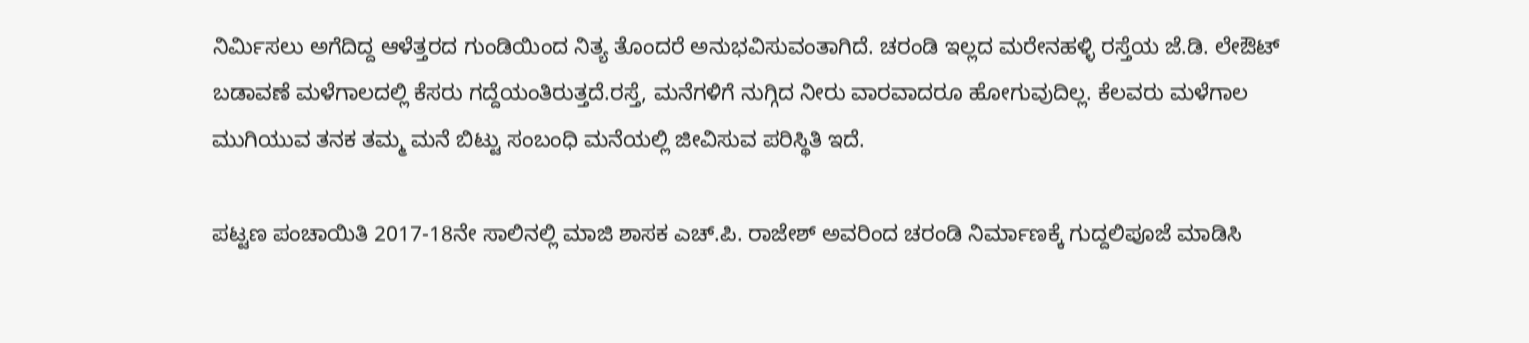ನಿರ್ಮಿಸಲು ಅಗೆದಿದ್ದ ಆಳೆತ್ತರದ ಗುಂಡಿಯಿಂದ ನಿತ್ಯ ತೊಂದರೆ ಅನುಭವಿಸುವಂತಾಗಿದೆ. ಚರಂಡಿ ಇಲ್ಲದ ಮರೇನಹಳ್ಳಿ ರಸ್ತೆಯ ಜೆ.ಡಿ. ಲೇಔಟ್ ಬಡಾವಣೆ ಮಳೆಗಾಲದಲ್ಲಿ ಕೆಸರು ಗದ್ದೆಯಂತಿರುತ್ತದೆ.ರಸ್ತೆ, ಮನೆಗಳಿಗೆ ನುಗ್ಗಿದ ನೀರು ವಾರವಾದರೂ ಹೋಗುವುದಿಲ್ಲ. ಕೆಲವರು ಮಳೆಗಾಲ ಮುಗಿಯುವ ತನಕ ತಮ್ಮ ಮನೆ ಬಿಟ್ಟು ಸಂಬಂಧಿ ಮನೆಯಲ್ಲಿ ಜೀವಿಸುವ ಪರಿಸ್ಥಿತಿ ಇದೆ.

ಪಟ್ಟಣ ಪಂಚಾಯಿತಿ 2017-18ನೇ ಸಾಲಿನಲ್ಲಿ ಮಾಜಿ ಶಾಸಕ ಎಚ್.ಪಿ. ರಾಜೇಶ್ ಅವರಿಂದ ಚರಂಡಿ ನಿರ್ಮಾಣಕ್ಕೆ ಗುದ್ದಲಿಪೂಜೆ ಮಾಡಿಸಿ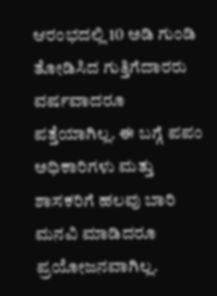ಆರಂಭದಲ್ಲಿ 10 ಅಡಿ ಗುಂಡಿ ತೋಡಿಸಿದ ಗುತ್ತಿಗೆದಾರರು ವರ್ಷವಾದರೂ ಪತ್ತೆಯಾಗಿಲ್ಲ. ಈ ಬಗ್ಗೆ ಪಪಂ ಅಧಿಕಾರಿಗಳು ಮತ್ತು ಶಾಸಕರಿಗೆ ಹಲವು ಬಾರಿ ಮನವಿ ಮಾಡಿದರೂ ಪ್ರಯೋಜನವಾಗಿಲ್ಲ.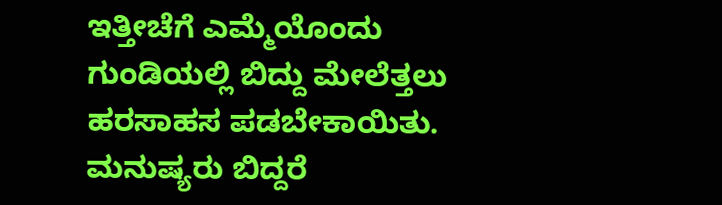ಇತ್ತೀಚೆಗೆ ಎಮ್ಮೆಯೊಂದು ಗುಂಡಿಯಲ್ಲಿ ಬಿದ್ದು ಮೇಲೆತ್ತಲು ಹರಸಾಹಸ ಪಡಬೇಕಾಯಿತು. ಮನುಷ್ಯರು ಬಿದ್ದರೆ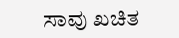ಸಾವು ಖಚಿತ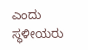ಎಂದು ಸ್ಥಳೀಯರು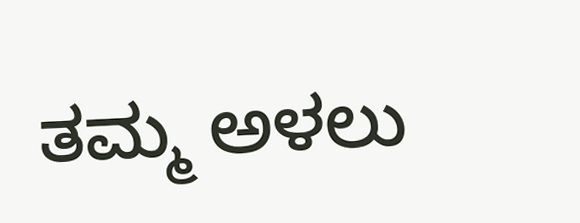ತಮ್ಮ ಅಳಲು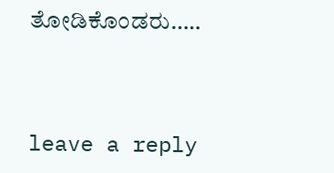ತೋಡಿಕೊಂಡರು…..



leave a reply